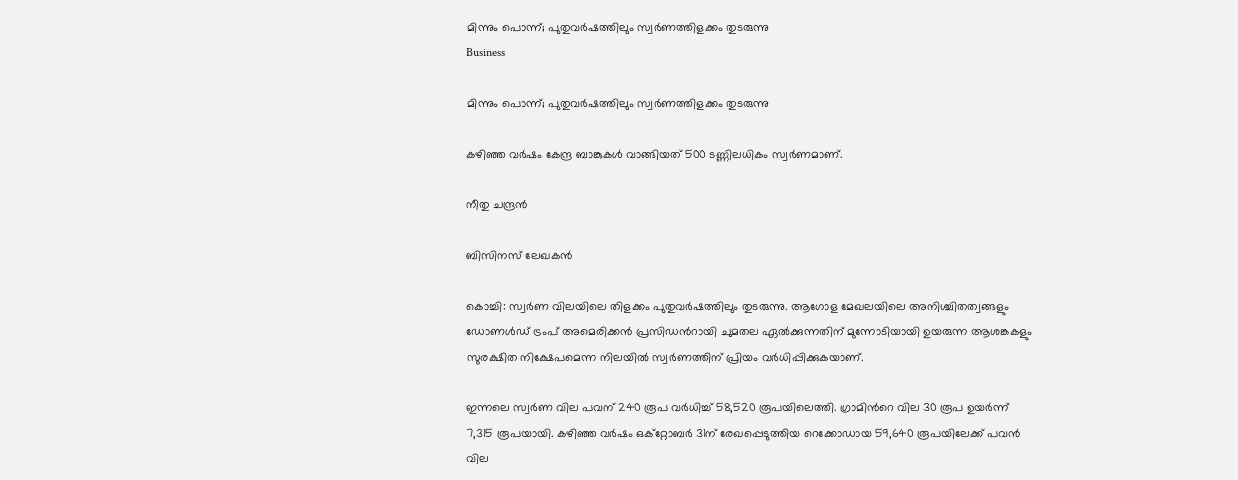മിന്നും പൊന്ന്; പുതുവര്‍ഷത്തിലും സ്വർണത്തിളക്കം തുടരുന്നു
Business

മിന്നും പൊന്ന്; പുതുവര്‍ഷത്തിലും സ്വർണത്തിളക്കം തുടരുന്നു

കഴിഞ്ഞ വര്‍ഷം കേന്ദ്ര ബാങ്കുകള്‍ വാങ്ങിയത് 500 ടണ്ണിലധികം സ്വര്‍ണമാണ്.

നീതു ചന്ദ്രൻ

ബിസിനസ് ലേഖകൻ

കൊച്ചി: സ്വര്‍ണ വിലയിലെ തിളക്കം പുതുവര്‍ഷത്തിലും തുടരുന്നു. ആഗോള മേഖലയിലെ അനിശ്ചിതത്വങ്ങളും ഡോണള്‍ഡ് ട്രംപ് അമെരിക്കന്‍ പ്രസിഡന്‍റായി ചുമതല ഏല്‍ക്കുന്നതിന് മുന്നോടിയായി ഉയരുന്ന ആശങ്കകളും സുരക്ഷിത നിക്ഷേപമെന്ന നിലയില്‍ സ്വര്‍ണത്തിന് പ്രിയം വർധിപ്പിക്കുകയാണ്.

ഇന്നലെ സ്വര്‍ണ വില പവന് 240 രൂപ വർധിച്ച് 58,520 രൂപയിലെത്തി. ഗ്രാമിന്‍റെ വില 30 രൂപ ഉയര്‍ന്ന് 7,315 രൂപയായി. കഴിഞ്ഞ വര്‍ഷം ഒക്റ്റോബര്‍ 31ന് രേഖപ്പെടുത്തിയ റെക്കോഡായ 59,640 രൂപയിലേക്ക് പവന്‍ വില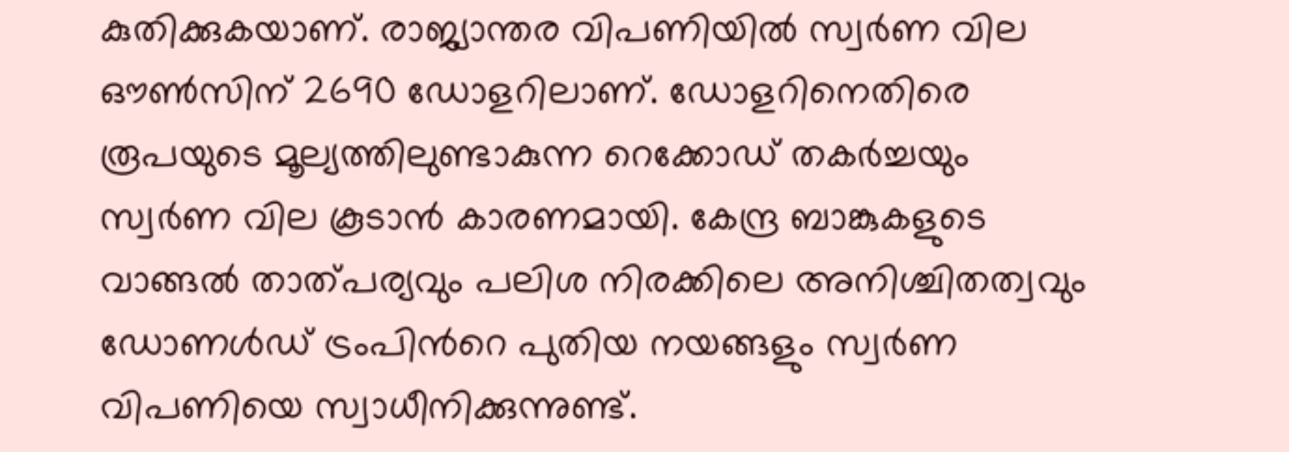കുതിക്കുകയാണ്. രാജ്യാന്തര വിപണിയില്‍ സ്വര്‍ണ വില ഔണ്‍സിന് 2690 ഡോളറിലാണ്. ഡോളറിനെതിരെ രൂപയുടെ മൂല്യത്തിലുണ്ടാകുന്ന റെക്കോഡ് തകര്‍ച്ചയും സ്വര്‍ണ വില കൂടാന്‍ കാരണമായി. കേന്ദ്ര ബാങ്കുകളുടെ വാങ്ങല്‍ താത്പര്യവും പലിശ നിരക്കിലെ അനിശ്ചിതത്വവും ഡോണള്‍ഡ് ട്രംപിന്‍റെ പുതിയ നയങ്ങളും സ്വര്‍ണ വിപണിയെ സ്വാധീനിക്കുന്നുണ്ട്.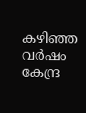കഴിഞ്ഞ വര്‍ഷം കേന്ദ്ര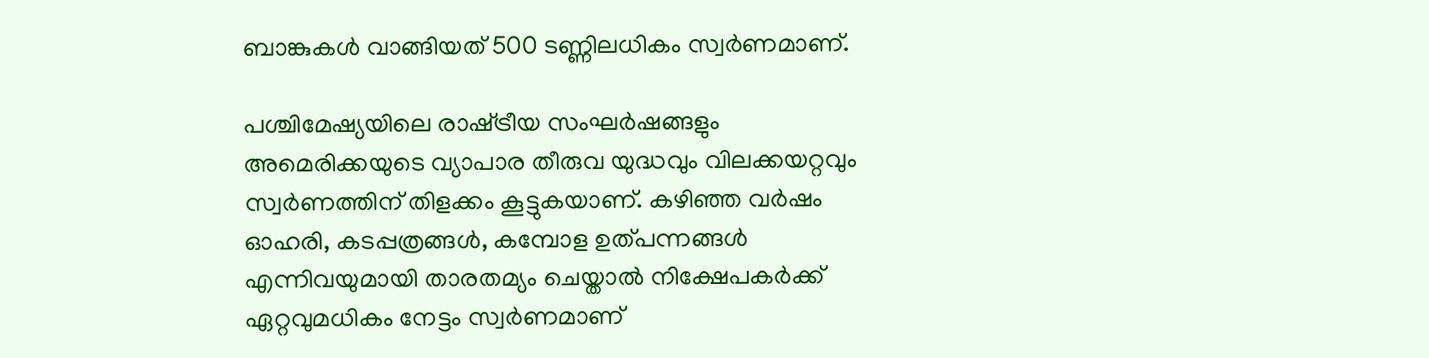ബാങ്കുകള്‍ വാങ്ങിയത് 500 ടണ്ണിലധികം സ്വര്‍ണമാണ്.

പശ്ചിമേഷ്യയിലെ രാഷ്‌ട്രീയ സംഘര്‍ഷങ്ങളും അമെരിക്കയുടെ വ്യാപാര തീരുവ യുദ്ധവും വിലക്കയറ്റവും സ്വര്‍ണത്തിന് തിളക്കം കൂട്ടുകയാണ്. കഴിഞ്ഞ വര്‍ഷം ഓഹരി, കടപ്പത്രങ്ങള്‍, കമ്പോള ഉത്പന്നങ്ങള്‍ എന്നിവയുമായി താരതമ്യം ചെയ്താല്‍ നിക്ഷേപകര്‍ക്ക് ഏറ്റവുമധികം നേട്ടം സ്വര്‍ണമാണ്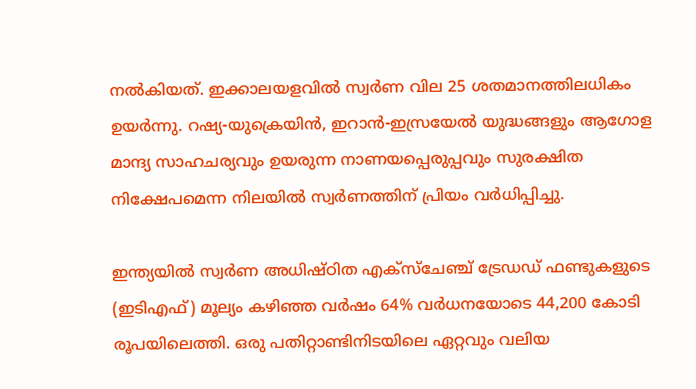നല്‍കിയത്. ഇക്കാലയളവില്‍ സ്വര്‍ണ വില 25 ശതമാനത്തിലധികം ഉയര്‍ന്നു. റഷ്യ-യുക്രെയിന്‍, ഇറാന്‍-ഇസ്രയേല്‍ യുദ്ധങ്ങളും ആഗോള മാന്ദ്യ സാഹചര്യവും ഉയരുന്ന നാണയപ്പെരുപ്പവും സുരക്ഷിത നിക്ഷേപമെന്ന നിലയില്‍ സ്വര്‍ണത്തിന് പ്രിയം വർധിപ്പിച്ചു.

ഇന്ത്യയില്‍ സ്വര്‍ണ അധിഷ്ഠിത എക്സ്ചേഞ്ച് ട്രേഡഡ് ഫണ്ടുകളുടെ (ഇടിഎഫ്) മൂല്യം കഴിഞ്ഞ വര്‍ഷം 64% വർധനയോടെ 44,200 കോടി രൂപയിലെത്തി. ഒരു പതിറ്റാണ്ടിനിടയിലെ ഏറ്റവും വലിയ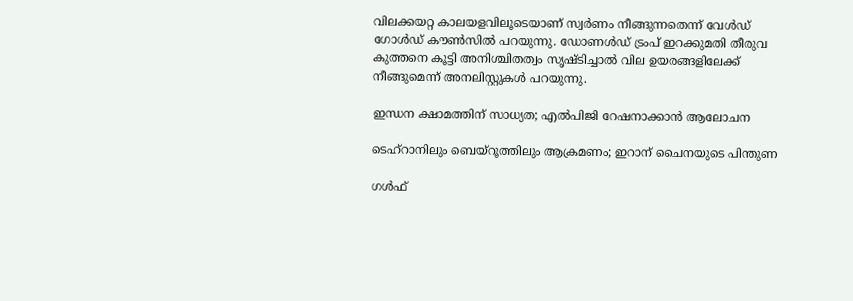വിലക്കയറ്റ കാലയളവിലൂടെയാണ് സ്വര്‍ണം നീങ്ങുന്നതെന്ന് വേള്‍ഡ് ഗോള്‍ഡ് കൗണ്‍സില്‍ പറയുന്നു. ഡോണള്‍ഡ് ട്രംപ് ഇറക്കുമതി തീരുവ കുത്തനെ കൂട്ടി അനിശ്ചിതത്വം സൃഷ്ടിച്ചാല്‍ വില ഉയരങ്ങളിലേക്ക് നീങ്ങുമെന്ന് അനലിസ്റ്റുകള്‍ പറയുന്നു.

ഇന്ധന ക്ഷാമത്തിന് സാധ്യത; എൽപിജി റേഷനാക്കാൻ ആലോചന

ടെഹ്റാനിലും ബെയ്റൂത്തിലും ആക്രമണം; ഇറാന് ചൈനയുടെ പിന്തുണ

ഗൾഫ്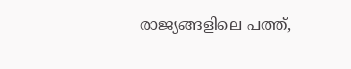രാജ്യങ്ങളിലെ പത്ത്,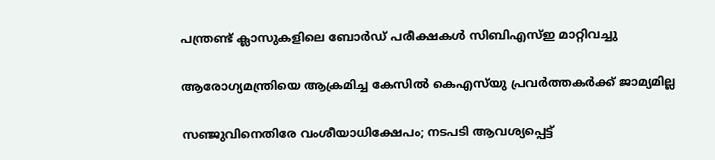പന്ത്രണ്ട് ക്ലാസുകളിലെ ബോർഡ് പരീക്ഷകൾ സിബിഎസ്ഇ മാറ്റിവച്ചു

ആരോഗ്യമന്ത്രിയെ ആക്രമിച്ച കേസിൽ കെഎസ്‌യു പ്രവർത്തകർക്ക് ജാമ്യമില്ല

സഞ്ജുവിനെതിരേ വംശീയാധിക്ഷേപം; നടപടി ആവശ്യപ്പെട്ട്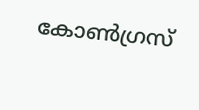കോൺഗ്രസ്